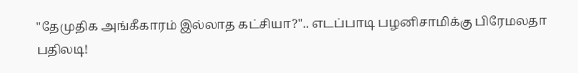"தேமுதிக அங்கீகாரம் இல்லாத கட்சியா?".. எடப்பாடி பழனிசாமிக்கு பிரேமலதா பதிலடி!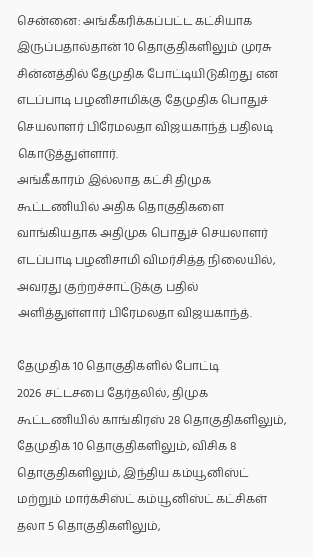சென்னை: அங்கீகரிக்கப்பட்ட கட்சியாக இருப்பதால்தான் 10 தொகுதிகளிலும் முரசு சின்னத்தில் தேமுதிக போட்டியிடுகிறது என எடப்பாடி பழனிசாமிக்கு தேமுதிக பொதுச் செயலாளர் பிரேமலதா விஜயகாந்த் பதிலடி கொடுத்துள்ளார்.
அங்கீகாரம் இல்லாத கட்சி திமுக கூட்டணியில் அதிக தொகுதிகளை வாங்கியதாக அதிமுக பொதுச் செயலாளர் எடப்பாடி பழனிசாமி விமர்சித்த நிலையில், அவரது குற்றச்சாட்டுக்கு பதில் அளித்துள்ளார் பிரேமலதா விஜயகாந்த்.

தேமுதிக 10 தொகுதிகளில் போட்டி
2026 சட்டசபை தேர்தலில், திமுக கூட்டணியில் காங்கிரஸ் 28 தொகுதிகளிலும், தேமுதிக 10 தொகுதிகளிலும், விசிக 8 தொகுதிகளிலும், இந்திய கம்யூனிஸ்ட் மற்றும் மார்க்சிஸ்ட் கம்யூனிஸ்ட் கட்சிகள் தலா 5 தொகுதிகளிலும்,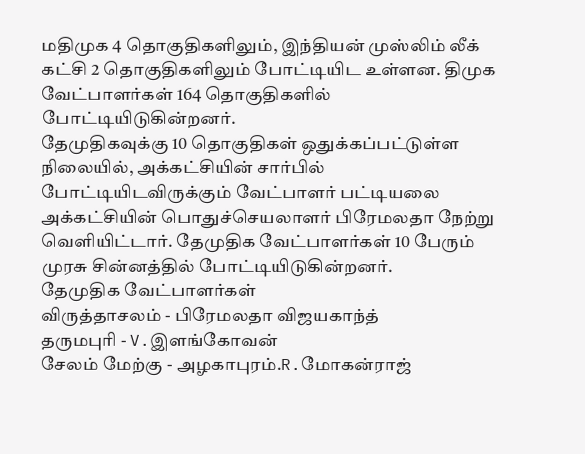மதிமுக 4 தொகுதிகளிலும், இந்தியன் முஸ்லிம் லீக் கட்சி 2 தொகுதிகளிலும் போட்டியிட உள்ளன. திமுக வேட்பாளர்கள் 164 தொகுதிகளில் போட்டியிடுகின்றனர்.
தேமுதிகவுக்கு 10 தொகுதிகள் ஒதுக்கப்பட்டுள்ள நிலையில், அக்கட்சியின் சார்பில் போட்டியிடவிருக்கும் வேட்பாளர் பட்டியலை அக்கட்சியின் பொதுச்செயலாளர் பிரேமலதா நேற்று வெளியிட்டார். தேமுதிக வேட்பாளர்கள் 10 பேரும் முரசு சின்னத்தில் போட்டியிடுகின்றனர்.
தேமுதிக வேட்பாளர்கள்
விருத்தாசலம் - பிரேமலதா விஜயகாந்த்
தருமபுரி - V.இளங்கோவன்
சேலம் மேற்கு - அழகாபுரம்.R.மோகன்ராஜ்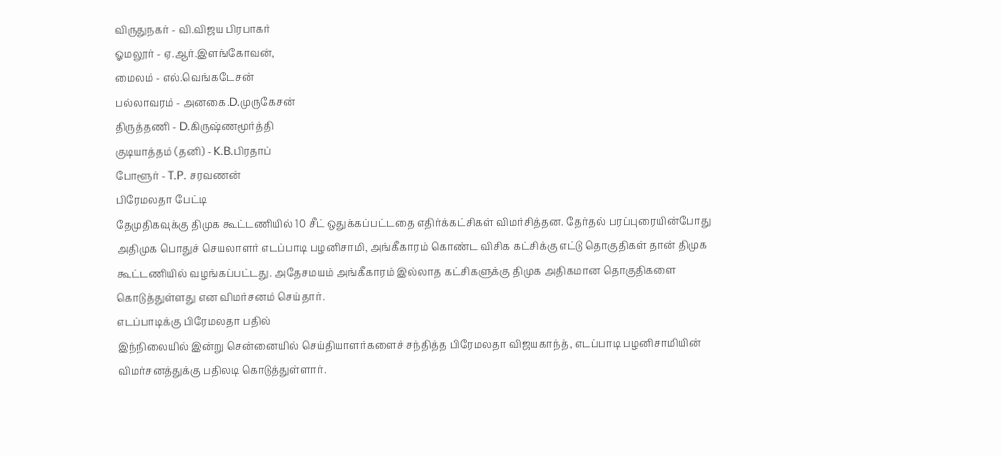விருதுநகர் - வி.விஜய பிரபாகர்
ஓமலூர் - ஏ.ஆர்.இளங்கோவன்,
மைலம் - எல்.வெங்கடேசன்
பல்லாவரம் - அனகை.D.முருகேசன்
திருத்தணி - D.கிருஷ்ணமூர்த்தி
குடியாத்தம் (தனி) - K.B.பிரதாப்
போளூர் - T.P. சரவணன்
பிரேமலதா பேட்டி
தேமுதிகவுக்கு திமுக கூட்டணியில் 10 சீட் ஒதுக்கப்பட்டதை எதிர்க்கட்சிகள் விமர்சித்தன. தேர்தல் பரப்புரையின்போது அதிமுக பொதுச் செயலாளர் எடப்பாடி பழனிசாமி, அங்கீகாரம் கொண்ட விசிக கட்சிக்கு எட்டு தொகுதிகள் தான் திமுக கூட்டணியில் வழங்கப்பட்டது. அதேசமயம் அங்கீகாரம் இல்லாத கட்சிகளுக்கு திமுக அதிகமான தொகுதிகளை கொடுத்துள்ளது என விமர்சனம் செய்தார்.
எடப்பாடிக்கு பிரேமலதா பதில்
இந்நிலையில் இன்று சென்னையில் செய்தியாளர்களைச் சந்தித்த பிரேமலதா விஜயகாந்த், எடப்பாடி பழனிசாமியின் விமர்சனத்துக்கு பதிலடி கொடுத்துள்ளார்.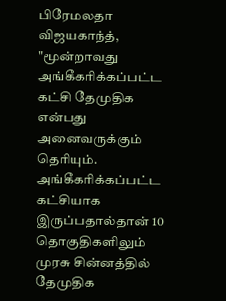பிரேமலதா விஜயகாந்த், "மூன்றாவது அங்கீகரிக்கப்பட்ட கட்சி தேமுதிக என்பது அனைவருக்கும் தெரியும். அங்கீகரிக்கப்பட்ட கட்சியாக இருப்பதால்தான் 10 தொகுதிகளிலும் முரசு சின்னத்தில் தேமுதிக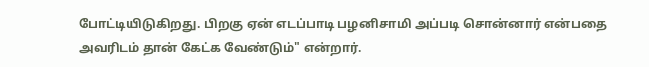போட்டியிடுகிறது. பிறகு ஏன் எடப்பாடி பழனிசாமி அப்படி சொன்னார் என்பதை அவரிடம் தான் கேட்க வேண்டும்" என்றார்.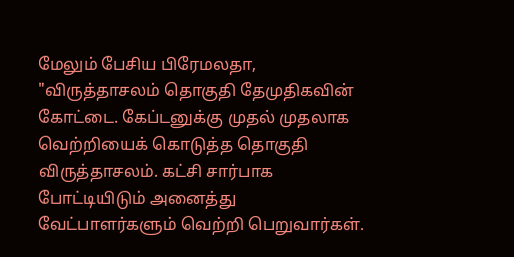மேலும் பேசிய பிரேமலதா, "விருத்தாசலம் தொகுதி தேமுதிகவின் கோட்டை. கேப்டனுக்கு முதல் முதலாக வெற்றியைக் கொடுத்த தொகுதி விருத்தாசலம். கட்சி சார்பாக போட்டியிடும் அனைத்து வேட்பாளர்களும் வெற்றி பெறுவார்கள்.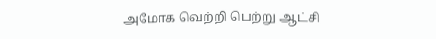அமோக வெற்றி பெற்று ஆட்சி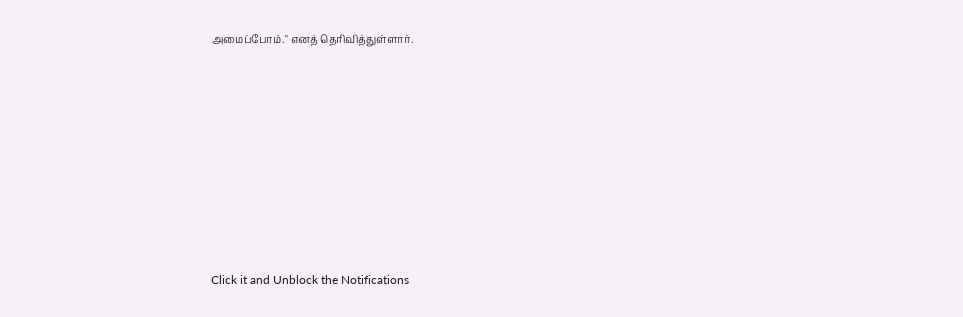அமைப்போம்." எனத் தெரிவித்துள்ளார்.












Click it and Unblock the Notifications